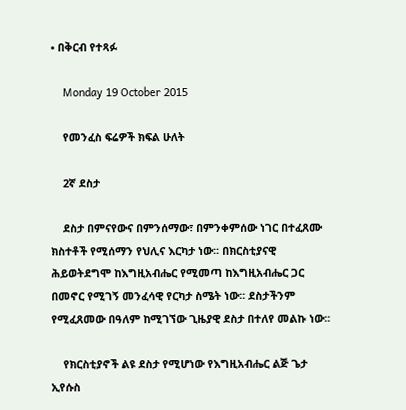• በቅርብ የተጻፉ

    Monday 19 October 2015

    የመንፈስ ፍሬዎች ክፍል ሁለት

    2ኛ ደስታ

    ደስታ በምናየውና በምንሰማው፣ በምንቀምሰው ነገር በተፈጸሙ ክስተቶች የሚሰማን የህሊና እርካታ ነው፡፡ በክርስቲያናዊ ሕይወትደግሞ ከእግዚአብሔር የሚመጣ ከእግዚአብሔር ጋር በመኖር የሚገኝ መንፈሳዊ የርካታ ስሜት ነው፡፡ ደስታችንም የሚፈጸመው በዓለም ከሚገኘው ጊዜያዊ ደስታ በተለየ መልኩ ነው፡፡

    የክርስቲያኖች ልዩ ደስታ የሚሆነው የእግዚአብሔር ልጅ ጌታ ኢየሱስ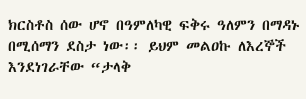ክርስቶስ ሰው ሆኖ በዓምለካዊ ፍቅሩ ዓለምን በማዳኑ በሚሰማን ደስታ ነው፡፡ ይህም መልዐኩ ለእረኞች እንደነገራቸው “ታላቅ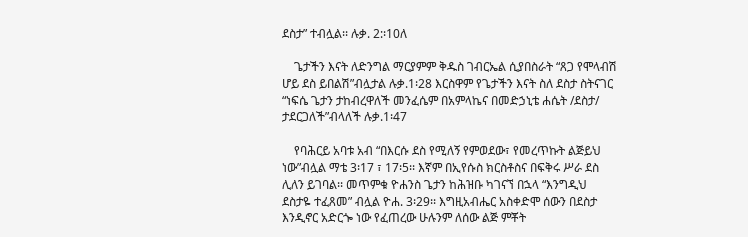ደስታ” ተብሏል፡፡ ሉቃ. 2:፡10ለ

    ጌታችን እናት ለድንግል ማርያምም ቅዱስ ገብርኤል ሲያበስራት “ጸጋ የሞላብሽ ሆይ ደስ ይበልሽ”ብሏታል ሉቃ.1፡28 እርስዋም የጌታችን እናት ስለ ደስታ ስትናገር “ነፍሴ ጌታን ታከብረዋለች መንፈሴም በአምላኬና በመድኃኒቴ ሐሴት /ደስታ/ ታደርጋለች”ብላለች ሉቃ.1፡47

    የባሕርይ አባቱ አብ “በእርሱ ደስ የሚለኝ የምወደው፣ የመረጥኩት ልጅይህ ነው”ብሏል ማቴ 3፡17 ፣ 17፡5፡፡ እኛም በኢየሱስ ክርስቶስና በፍቅሩ ሥራ ደስ ሊለን ይገባል፡፡ መጥምቁ ዮሐንስ ጌታን ከሕዝቡ ካገናኘ በኋላ “እንግዲህ ደስታዬ ተፈጸመ” ብሏል ዮሐ. 3፡29፡፡ እግዚአብሔር አስቀድሞ ሰውን በደስታ እንዲኖር አድርጐ ነው የፈጠረው ሁሉንም ለሰው ልጅ ምቾት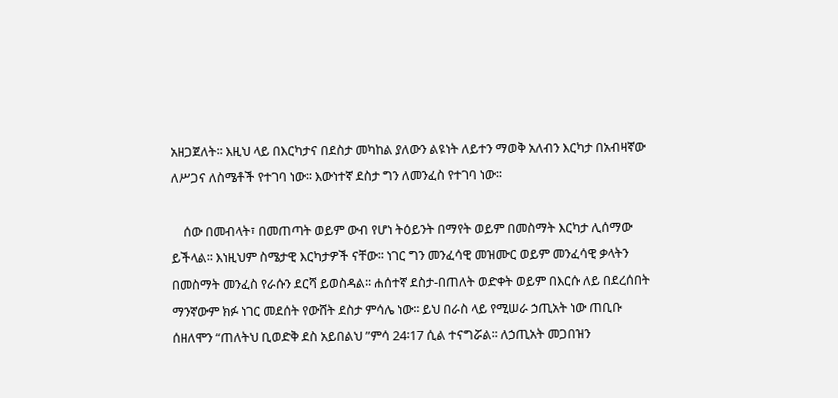አዘጋጀለት፡፡ እዚህ ላይ በእርካታና በደስታ መካከል ያለውን ልዩነት ለይተን ማወቅ አለብን እርካታ በአብዛኛው ለሥጋና ለስሜቶች የተገባ ነው፡፡ እውነተኛ ደስታ ግን ለመንፈስ የተገባ ነው፡፡

    ሰው በመብላት፣ በመጠጣት ወይም ውብ የሆነ ትዕይንት በማየት ወይም በመስማት እርካታ ሊሰማው ይችላል፡፡ እነዚህም ስሜታዊ እርካታዎች ናቸው፡፡ ነገር ግን መንፈሳዊ መዝሙር ወይም መንፈሳዊ ቃላትን በመስማት መንፈስ የራሱን ደርሻ ይወስዳል፡፡ ሐሰተኛ ደስታ-በጠለት ወድቀት ወይም በእርሱ ለይ በደረሰበት ማንኛውም ክፉ ነገር መደሰት የውሸት ደስታ ምሳሌ ነው፡፡ ይህ በራስ ላይ የሚሠራ ኃጢአት ነው ጠቢቡ ሰዘለሞን “ጠለትህ ቢወድቅ ደስ አይበልህ ”ምሳ 24፡17 ሲል ተናግሯል፡፡ ለኃጢአት መጋበዝን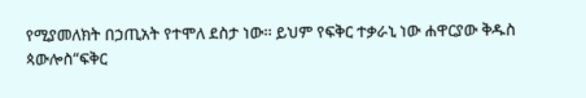የሚያመለክት በኃጢአት የተሞለ ደስታ ነው፡፡ ይህም የፍቅር ተቃራኒ ነው ሐዋርያው ቅዱስ ጳውሎስ“ፍቅር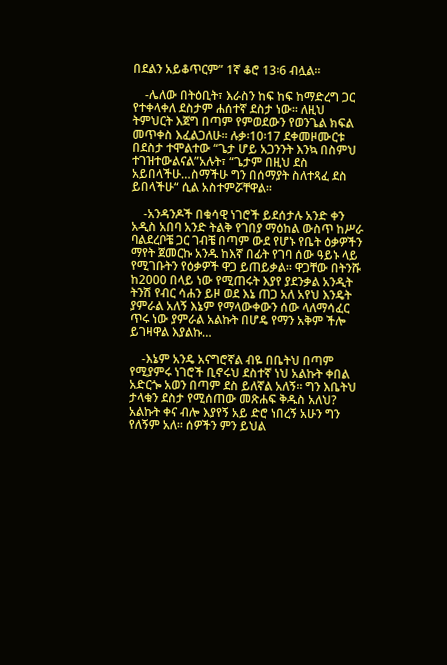በደልን አይቆጥርም” 1ኛ ቆሮ 13፡6 ብሏል፡፡

    -ሌለው በትዕቢት፣ እራስን ከፍ ከፍ ከማድረግ ጋር የተቀላቀለ ደስታም ሐሰተኛ ደስታ ነው፡፡ ለዚህ ትምህርት እጀግ በጣም የምወደውን የወንጌል ክፍል መጥቀስ እፈልጋለሁ፡፡ ሉቃ፡10፡17 ደቀመዞሙርቱ በደስታ ተሞልተው “ጌታ ሆይ አጋንንት እንኳ በስምህ ተገዝተውልናል”አሉት፣ “ጌታም በዚህ ደስ አይበላችሁ…ስማችሁ ግን በሰማያት ስለተጻፈ ደስ ይበላችሁ“ ሲል አስተምሯቸዋል፡፡

    -አንዳንዶች በቁሳዊ ነገሮች ይደሰታሉ አንድ ቀን አዲስ አበባ አንድ ትልቅ የገበያ ማዕከል ውስጥ ከሥራ ባልደረቦቼ ጋር ገብቼ በጣም ውደ የሆኑ የቤት ዕቃዎችን ማየት ጀመርኩ አንዱ ከእኛ በፊት የገባ ሰው ዓይኑ ላይ የሚገቡትን የዕቃዎች ዋጋ ይጠይቃል፡፡ ዋጋቸው በትንሹ ከ2000 በላይ ነው የሚጠሩት እያየ ያደንቃል አንዲት ትንሽ የብር ሳሐን ይዞ ወደ እኔ ጠጋ አለ አየህ እንዴት ያምራል አለኝ እኔም የማላውቀውን ሰው ላለማሳፈር ጥሩ ነው ያምራል አልኩት በሆዴ የማን አቅም ችሎ ይገዛዋል እያልኩ…

    -እኔም አንዴ አናግሮኛል ብዬ በቤትህ በጣም የሚያምሩ ነገሮች ቢኖሩህ ደስተኛ ነህ አልኩት ቀበል አድርጐ አወን በጣም ደስ ይለኛል አለኝ፡፡ ግን እቤትህ ታላቁን ደስታ የሚሰጠው መጽሐፍ ቅዱስ አለህ? አልኩት ቀና ብሎ እያየኝ አይ ድሮ ነበረኝ አሁን ግን የለኝም አለ፡፡ ሰዎችን ምን ይህል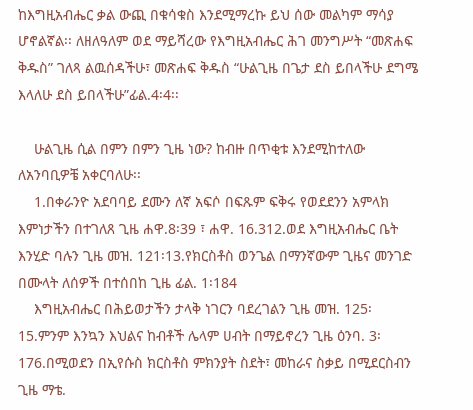ከእግዚአብሔር ቃል ውጪ በቁሳቁስ እንደሚማረኩ ይህ ሰው መልካም ማሳያ ሆኖልኛል፡፡ ለዘለዓለም ወደ ማይሻረው የእግዚአብሔር ሕገ መንግሥት “መጽሐፍ ቅዱስ” ገለጻ ልዉሰዳችሁ፣ መጽሐፍ ቅዱስ “ሁልጊዜ በጌታ ደስ ይበላችሁ ደግሜ እላለሁ ደስ ይበላችሁ”ፊል.4፡4፡፡

    ሁልጊዜ ሲል በምን በምን ጊዜ ነው? ከብዙ በጥቂቱ እንደሚከተለው ለአንባቢዎቼ አቀርባለሁ፡፡
    1.በቀራንዮ አደባባይ ደሙን ለኛ አፍሶ በፍጹም ፍቅሩ የወደደንን አምላክ እምነታችን በተገለጸ ጊዜ ሐዋ.8፡39 ፣ ሐዋ. 16.312.ወደ እግዚአብሔር ቤት እንሂድ ባሉን ጊዜ መዝ. 121፡13.የክርስቶስ ወንጌል በማንኛውም ጊዜና መንገድ በሙላት ለሰዎች በተሰበከ ጊዜ ፊል. 1፡184
    እግዚአብሔር በሕይወታችን ታላቅ ነገርን ባደረገልን ጊዜ መዝ. 125፡15.ምንም እንኳን እህልና ከብቶች ሌላም ሀብት በማይኖረን ጊዜ ዕንባ. 3፡176.በሚወደን በኢየሱስ ክርስቶስ ምክንያት ስደት፣ መከራና ስቃይ በሚደርስብን ጊዜ ማቴ.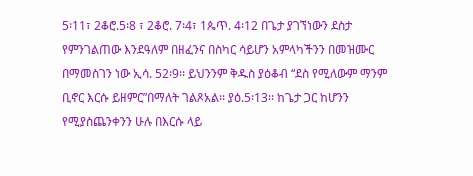5፡11፣ 2ቆሮ.5፡8 ፣ 2ቆሮ. 7፡4፣ 1ጴጥ. 4፡12 በጌታ ያገኘነውን ደስታ የምንገልጠው እንደዓለም በዘፈንና በስካር ሳይሆን አምላካችንን በመዝሙር በማመስገን ነው ኢሳ. 52፡9፡፡ ይህንንም ቅዱስ ያዕቆብ “ደስ የሚለውም ማንም ቢኖር እርሱ ይዘምር”በማለት ገልጾአል፡፡ ያዕ.5፡13፡፡ ከጌታ ጋር ከሆንን የሚያስጨንቀንን ሁሉ በእርሱ ላይ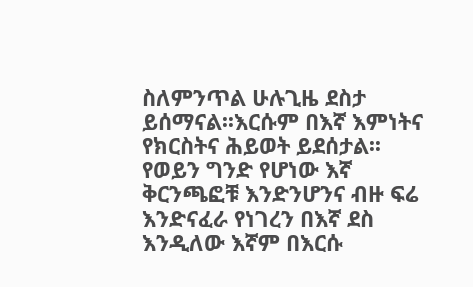ስለምንጥል ሁሉጊዜ ደስታ ይሰማናል፡፡እርሱም በእኛ እምነትና የክርስትና ሕይወት ይደሰታል፡፡ የወይን ግንድ የሆነው እኛ ቅርንጫፎቹ እንድንሆንና ብዙ ፍሬ እንድናፈራ የነገረን በእኛ ደስ እንዲለው እኛም በእርሱ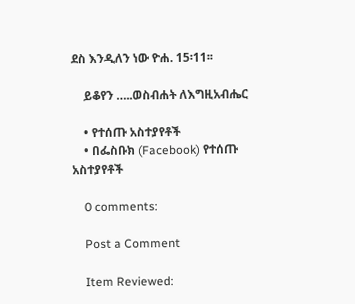ደስ እንዲለን ነው ዮሐ. 15፡11፡፡

    ይቆየን …..ወስብሐት ለእግዚአብሔር

    • የተሰጡ አስተያየቶች
    • በፌስቡክ (Facebook) የተሰጡ አስተያየቶች

    0 comments:

    Post a Comment

    Item Reviewed: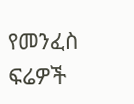የመንፈስ ፍሬዎች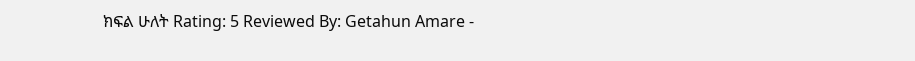ክፍል ሁለት Rating: 5 Reviewed By: Getahun Amare -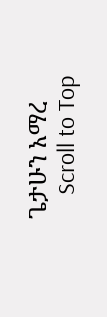ጌታሁን አማረ
    Scroll to Top